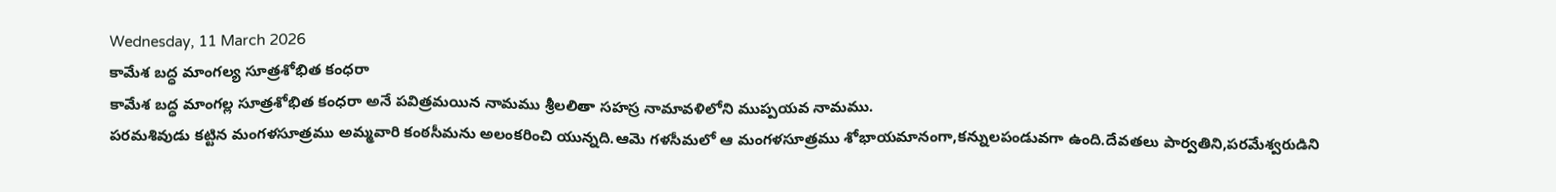Wednesday, 11 March 2026
కామేశ బద్ధ మాంగల్య సూత్రశోభిత కంధరా
కామేశ బద్ధ మాంగల్ల సూత్రశోభిత కంధరా అనే పవిత్రమయిన నామము శ్రీలలితా సహస్ర నామావళిలోని ముప్పయవ నామము.
పరమశివుడు కట్టిన మంగళసూత్రము అమ్మవారి కంఠసీమను అలంకరించి యున్నది.ఆమె గళసీమలో ఆ మంగళసూత్రము శోభాయమానంగా,కన్నులపండువగా ఉంది.దేవతలు పార్వతిని,పరమేశ్వరుడిని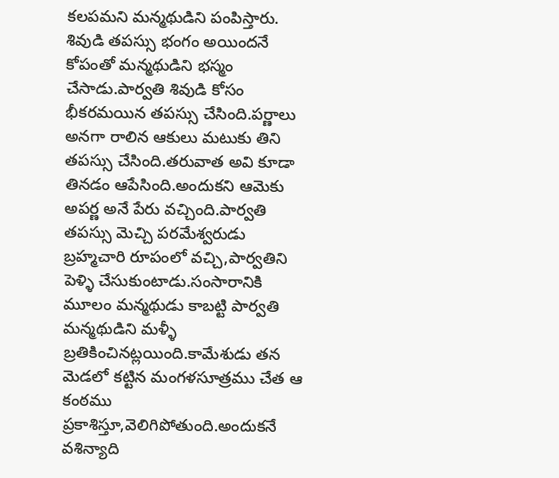కలపమని మన్మథుడిని పంపిస్తారు.
శివుడి తపస్సు భంగం అయిందనే కోపంతో మన్మథుడిని భస్మం చేసాడు.పార్వతి శివుడి కోసం భీకరమయిన తపస్సు చేసింది.పర్ణాలు అనగా రాలిన ఆకులు మటుకు తిని తపస్సు చేసింది.తరువాత అవి కూడా తినడం ఆపేసింది.అందుకని ఆమెకు అపర్ణ అనే పేరు వచ్చింది.పార్వతి తపస్సు మెచ్చి పరమేశ్వరుడు బ్రహ్మచారి రూపంలో వచ్చి,పార్వతిని పెళ్ళి చేసుకుంటాడు.సంసారానికి మూలం మన్మథుడు కాబట్టి పార్వతి మన్మథుడిని మళ్ళీ బ్రతికించినట్లయింది.కామేశుడు తన మెడలో కట్టిన మంగళసూత్రము చేత ఆ కంఠము ప్రకాశిస్తూ,వెలిగిపోతుంది.అందుకనే వశిన్యాది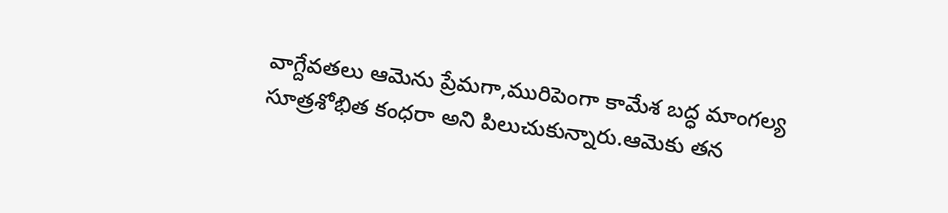వాగ్దేవతలు ఆమెను ప్రేమగా,మురిపెంగా కామేశ బద్ధ మాంగల్య సూత్రశోభిత కంధరా అని పిలుచుకున్నారు.ఆమెకు తన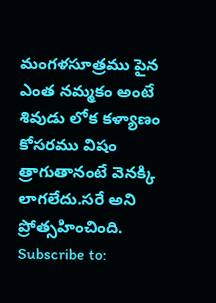మంగళసూత్రము పైన ఎంత నమ్మకం అంటే శివుడు లోక కళ్యాణం కోసరము విషం త్రాగుతానంటే వెనక్కి లాగలేదు.సరే అని ప్రోత్సహించింది.
Subscribe to: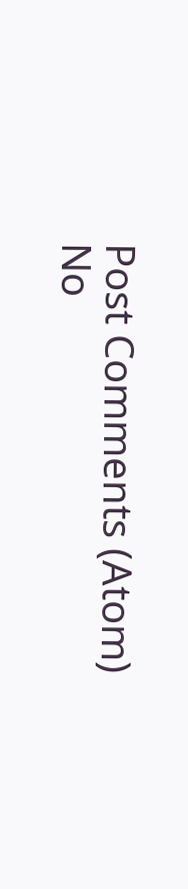Post Comments (Atom)
No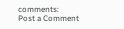comments:
Post a Comment